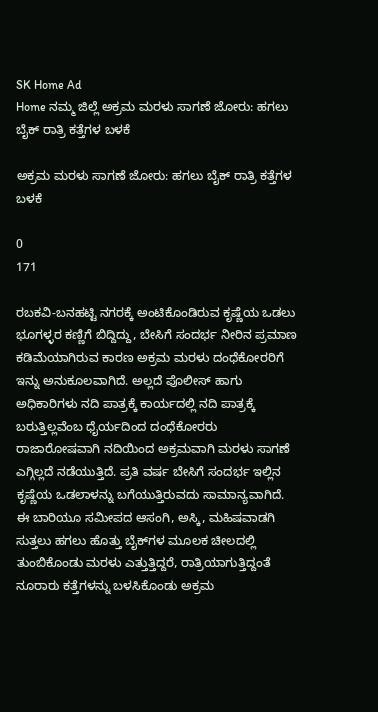SK Home Ad
Home ನಮ್ಮ ಜಿಲ್ಲೆ ಅಕ್ರಮ ಮರಳು ಸಾಗಣೆ ಜೋರು: ಹಗಲು ಬೈಕ್ ರಾತ್ರಿ ಕತ್ತೆಗಳ ಬಳಕೆ

ಅಕ್ರಮ ಮರಳು ಸಾಗಣೆ ಜೋರು: ಹಗಲು ಬೈಕ್ ರಾತ್ರಿ ಕತ್ತೆಗಳ ಬಳಕೆ

0
171

ರಬಕವಿ-ಬನಹಟ್ಟಿ ನಗರಕ್ಕೆ ಅಂಟಿಕೊಂಡಿರುವ ಕೃಷ್ಣೆಯ ಒಡಲು ಭೂಗಳ್ಳರ ಕಣ್ಣಿಗೆ ಬಿದ್ದಿದ್ದು, ಬೇಸಿಗೆ ಸಂದರ್ಭ ನೀರಿನ ಪ್ರಮಾಣ ಕಡಿಮೆಯಾಗಿರುವ ಕಾರಣ ಅಕ್ರಮ ಮರಳು ದಂಧೆಕೋರರಿಗೆ ಇನ್ನು ಅನುಕೂಲವಾಗಿದೆ. ಅಲ್ಲದೆ ಪೊಲೀಸ್ ಹಾಗು ಅಧಿಕಾರಿಗಳು ನದಿ ಪಾತ್ರಕ್ಕೆ ಕಾರ್ಯದಲ್ಲಿ ನದಿ ಪಾತ್ರಕ್ಕೆ ಬರುತ್ತಿಲ್ಲವೆಂಬ ಧೈರ್ಯದಿಂದ ದಂಧೆಕೋರರು ರಾಜಾರೋಷವಾಗಿ ನದಿಯಿಂದ ಅಕ್ರಮವಾಗಿ ಮರಳು ಸಾಗಣೆ ಎಗ್ಗಿಲ್ಲದೆ ನಡೆಯುತ್ತಿದೆ. ಪ್ರತಿ ವರ್ಷ ಬೇಸಿಗೆ ಸಂದರ್ಭ ಇಲ್ಲಿನ ಕೃಷ್ಣೆಯ ಒಡಲಾಳನ್ನು ಬಗೆಯುತ್ತಿರುವದು ಸಾಮಾನ್ಯವಾಗಿದೆ.
ಈ ಬಾರಿಯೂ ಸಮೀಪದ ಆಸಂಗಿ, ಅಸ್ಕಿ, ಮಹಿಷವಾಡಗಿ ಸುತ್ತಲು ಹಗಲು ಹೊತ್ತು ಬೈಕ್‌ಗಳ ಮೂಲಕ ಚೀಲದಲ್ಲಿ ತುಂಬಿಕೊಂಡು ಮರಳು ಎತ್ತುತ್ತಿದ್ದರೆ, ರಾತ್ರಿಯಾಗುತ್ತಿದ್ದಂತೆ ನೂರಾರು ಕತ್ತೆಗಳನ್ನು ಬಳಸಿಕೊಂಡು ಅಕ್ರಮ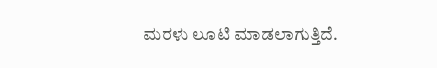ಮರಳು ಲೂಟಿ ಮಾಡಲಾಗುತ್ತಿದೆ.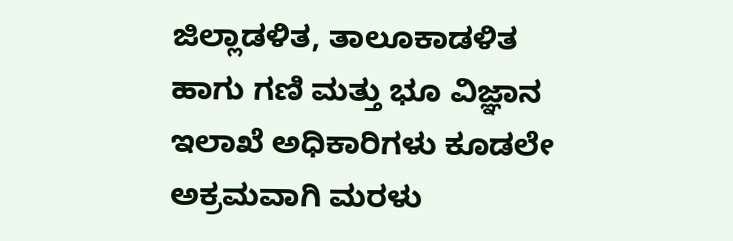ಜಿಲ್ಲಾಡಳಿತ, ತಾಲೂಕಾಡಳಿತ ಹಾಗು ಗಣಿ ಮತ್ತು ಭೂ ವಿಜ್ಞಾನ ಇಲಾಖೆ ಅಧಿಕಾರಿಗಳು ಕೂಡಲೇ ಅಕ್ರಮವಾಗಿ ಮರಳು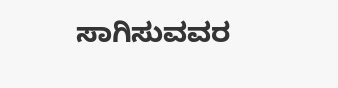ಸಾಗಿಸುವವರ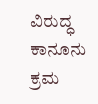ವಿರುದ್ಧ ಕಾನೂನು ಕ್ರಮ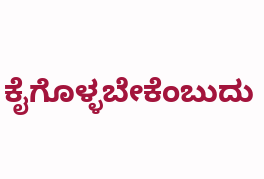ಕೈಗೊಳ್ಳಬೇಕೆಂಬುದು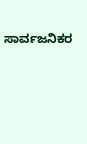ಸಾರ್ವಜನಿಕರ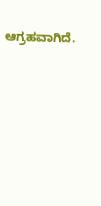ಆಗ್ರಹವಾಗಿದೆ.